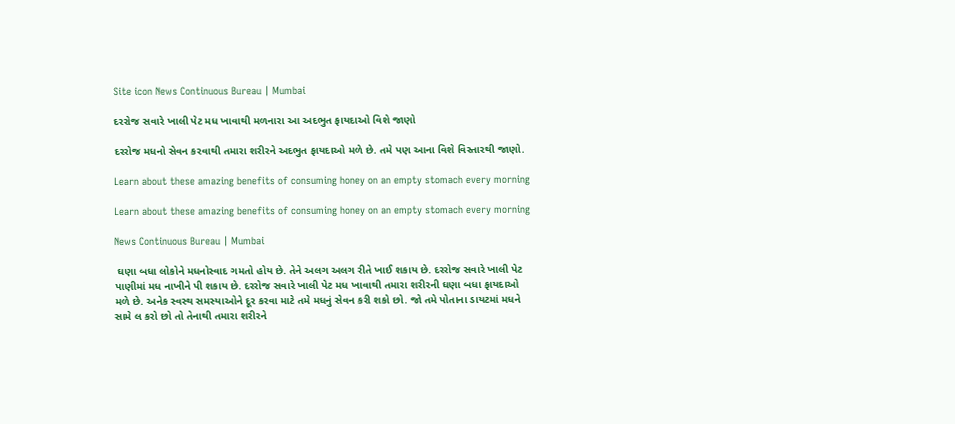Site icon News Continuous Bureau | Mumbai

દરરોજ સવારે ખાલી પેટ મધ ખાવાથી મળનારા આ અદભુત ફાયદાઓ વિશે જાણો

દરરોજ મધનો સેવન કરવાથી તમારા શરીરને અદભુત ફાયદાઓ મળે છે. તમે પણ આના વિશે વિસ્તારથી જાણો.

Learn about these amazing benefits of consuming honey on an empty stomach every morning

Learn about these amazing benefits of consuming honey on an empty stomach every morning

News Continuous Bureau | Mumbai

 ઘણા બધા લોકોને મધનોસ્વાદ ગમતો હોય છે. તેને અલગ અલગ રીતે ખાઈ શકાય છે. દરરોજ સવારે ખાલી પેટ પાણીમાં મધ નાખીને પી શકાય છે. દરરોજ સવારે ખાલી પેટ મધ ખાવાથી તમારા શરીરની ઘણા બધા ફાયદાઓ મળે છે. અનેક સ્વસ્થ સમસ્યાઓને દૂર કરવા માટે તમે મધનું સેવન કરી શકો છો. જો તમે પોતાના ડાયટમાં મધને સામે લ કરો છો તો તેનાથી તમારા શરીરને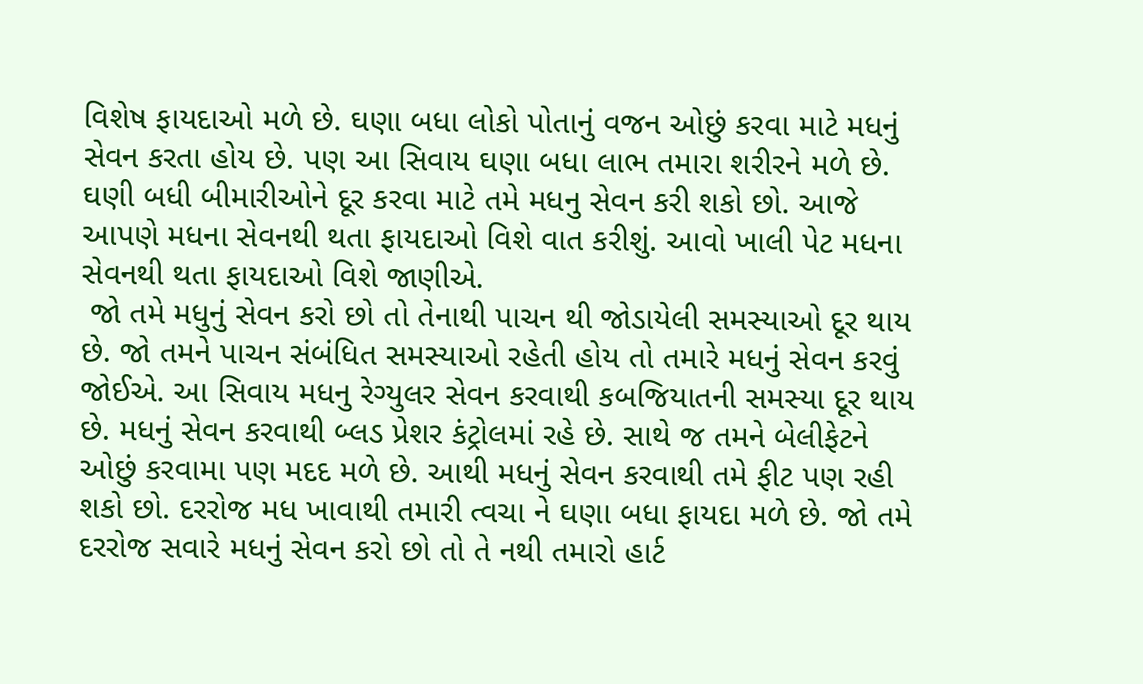વિશેષ ફાયદાઓ મળે છે. ઘણા બધા લોકો પોતાનું વજન ઓછું કરવા માટે મધનું સેવન કરતા હોય છે. પણ આ સિવાય ઘણા બધા લાભ તમારા શરીરને મળે છે. ઘણી બધી બીમારીઓને દૂર કરવા માટે તમે મધનુ સેવન કરી શકો છો. આજે આપણે મધના સેવનથી થતા ફાયદાઓ વિશે વાત કરીશું. આવો ખાલી પેટ મધના સેવનથી થતા ફાયદાઓ વિશે જાણીએ.
 જો તમે મધુનું સેવન કરો છો તો તેનાથી પાચન થી જોડાયેલી સમસ્યાઓ દૂર થાય છે. જો તમને પાચન સંબંધિત સમસ્યાઓ રહેતી હોય તો તમારે મધનું સેવન કરવું જોઈએ. આ સિવાય મધનુ રેગ્યુલર સેવન કરવાથી કબજિયાતની સમસ્યા દૂર થાય છે. મધનું સેવન કરવાથી બ્લડ પ્રેશર કંટ્રોલમાં રહે છે. સાથે જ તમને બેલીફેટને ઓછું કરવામા પણ મદદ મળે છે. આથી મધનું સેવન કરવાથી તમે ફીટ પણ રહી શકો છો. દરરોજ મધ ખાવાથી તમારી ત્વચા ને ઘણા બધા ફાયદા મળે છે. જો તમે દરરોજ સવારે મધનું સેવન કરો છો તો તે નથી તમારો હાર્ટ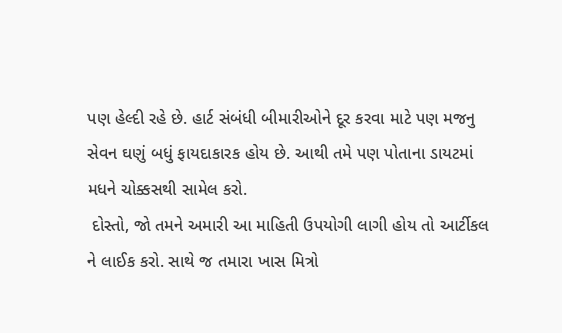પણ હેલ્દી રહે છે. હાર્ટ સંબંધી બીમારીઓને દૂર કરવા માટે પણ મજનુ સેવન ઘણું બધું ફાયદાકારક હોય છે. આથી તમે પણ પોતાના ડાયટમાં મધને ચોક્કસથી સામેલ કરો.
 દોસ્તો, જો તમને અમારી આ માહિતી ઉપયોગી લાગી હોય તો આર્ટીકલ ને લાઈક કરો. સાથે જ તમારા ખાસ મિત્રો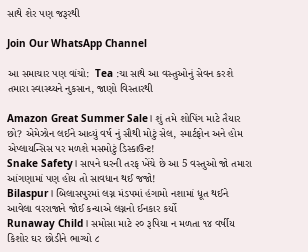સાથે શેર પણ જરૂરથી

Join Our WhatsApp Channel

આ સમાચાર પણ વાંચો:  Tea :ચા સાથે આ વસ્તુઓનું સેવન કરશે તમારા સ્વાસ્થ્યને નુકસાન, જાણો વિસ્તારથી

Amazon Great Summer Sale। શું તમે શોપિંગ માટે તૈયાર છો? એમેઝોન લઈને આવ્યું વર્ષ નું સૌથી મોટું સેલ, સ્માર્ટફોન અને હોમ એપ્લાયન્સિસ પર મળશે મસમોટું ડિસ્કાઉન્ટ!
Snake Safety। સાપને ઘરની તરફ ખેંચે છે આ 5 વસ્તુઓ જો તમારા આંગણામાં પણ હોય તો સાવધાન થઈ જજો!
Bilaspur। બિલાસપુરમાં લગ્ન મંડપમાં હંગામો નશામાં ધૂત થઈને આવેલા વરરાજાને જોઈ કન્યાએ લગ્નનો ઈનકાર કર્યો
Runaway Child। સમોસા માટે ૨૦ રૂપિયા ન મળતા ૧૪ વર્ષીય કિશોર ઘર છોડીને ભાગ્યો ૮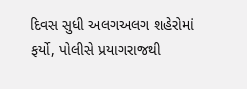દિવસ સુધી અલગઅલગ શહેરોમાં ફર્યો, પોલીસે પ્રયાગરાજથી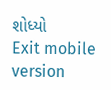શોધ્યો
Exit mobile version